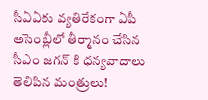సీఏఏకు వ్యతిరేకంగా ఏపీ అసెంబ్లీలో తీర్మానం చేసిన సీఎం జగన్ కి ధన్యవాదాలు తెలిపిన మంత్రులు!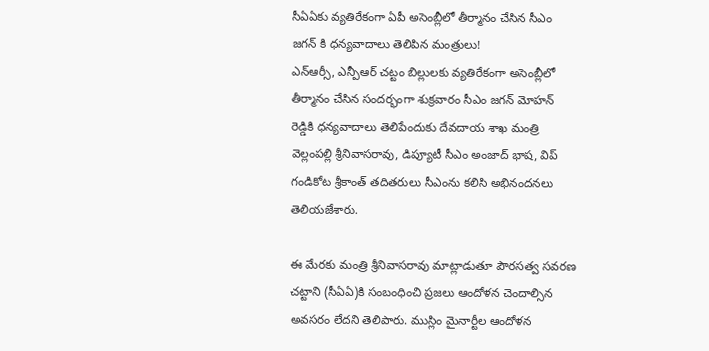సీఏఏకు వ్యతిరేకంగా ఏపీ అసెంబ్లీలో తీర్మానం చేసిన సీఎం జగన్ కి ధన్యవాదాలు తెలిపిన మంత్రులు!
ఎన్ఆర్సీ, ఎన్పీఆర్ చట్టం బిల్లులకు వ్యతిరేకంగా అసెంబ్లీలో తీర్మానం చేసిన సందర్భంగా శుక్రవారం సీఎం జగన్ మోహన్ రెడ్డికి ధన్యవాదాలు తెలిపేందుకు దేవదాయ శాఖ మంత్రి వెల్లంపల్లి శ్రీనివాసరావు, డిప్యూటీ సీఎం అంజాద్ భాష, విప్ గండికోట శ్రీకాంత్ తదితరులు సీఎంను కలిసి అభినందనలు తెలియజేశారు.

ఈ మేరకు మంత్రి శ్రీనివాసరావు మాట్లాడుతూ పౌరసత్వ సవరణ చట్టాని (సీఏఏ)కి సంబంధించి ప్రజలు ఆందోళన చెందాల్సిన అవసరం లేదని తెలిపారు. ముస్లిం మైనార్టీల ఆందోళన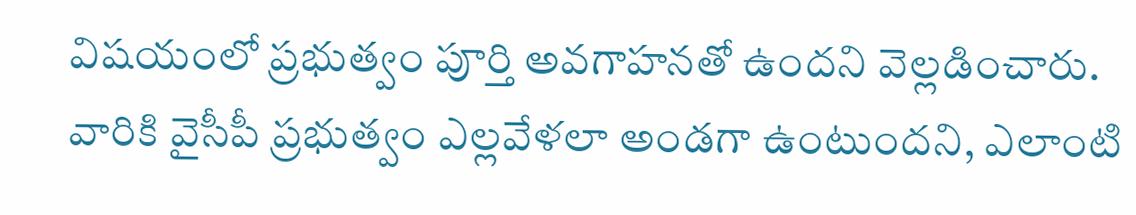విషయంలో ప్రభుత్వం పూర్తి అవగాహనతో ఉందని వెల్లడించారు. వారికి వైసీపీ ప్రభుత్వం ఎల్లవేళలా అండగా ఉంటుందని, ఎలాంటి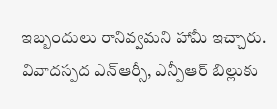ఇబ్బందులు రానివ్వమని హామీ ఇచ్చారు. వివాదస్పద ఎన్ఆర్సీ, ఎన్పీఆర్ బిల్లుకు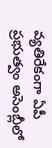వ్యతిరేకంగా ఏపీ ప్రభుత్వం అసెంబ్లీలో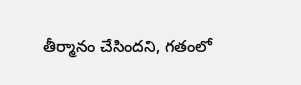తీర్మానం చేసిందని, గతంలో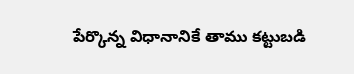పేర్కొన్న విధానానికే తాము కట్టుబడి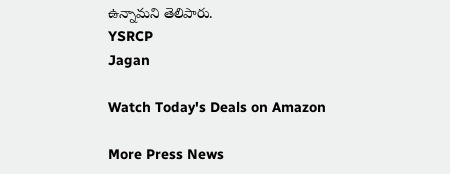ఉన్నామని తెలిపారు.
YSRCP
Jagan

Watch Today's Deals on Amazon

More Press News